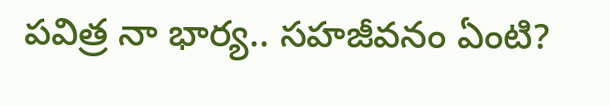పవిత్ర నా భార్య.. సహజీవనం ఏంటి?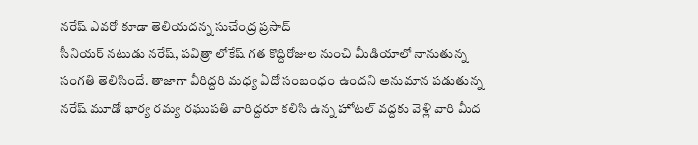నరేష్ ఎవరో కూడా తెలియదన్న సుచేంద్ర ప్రసాద్
సీనియర్ నటుడు నరేష్, పవిత్రా లోకేష్ గత కొద్దిరోజుల నుంచి మీడియాలో నానుతున్న సంగతి తెలిసిందే. తాజాగా వీరిద్దరి మధ్య ఏదో సంబంధం ఉందని అనుమాన పడుతున్న నరేష్ మూడో భార్య రమ్య రఘుపతి వారిద్దరూ కలిసి ఉన్న హోటల్ వద్దకు వెళ్లి వారి మీద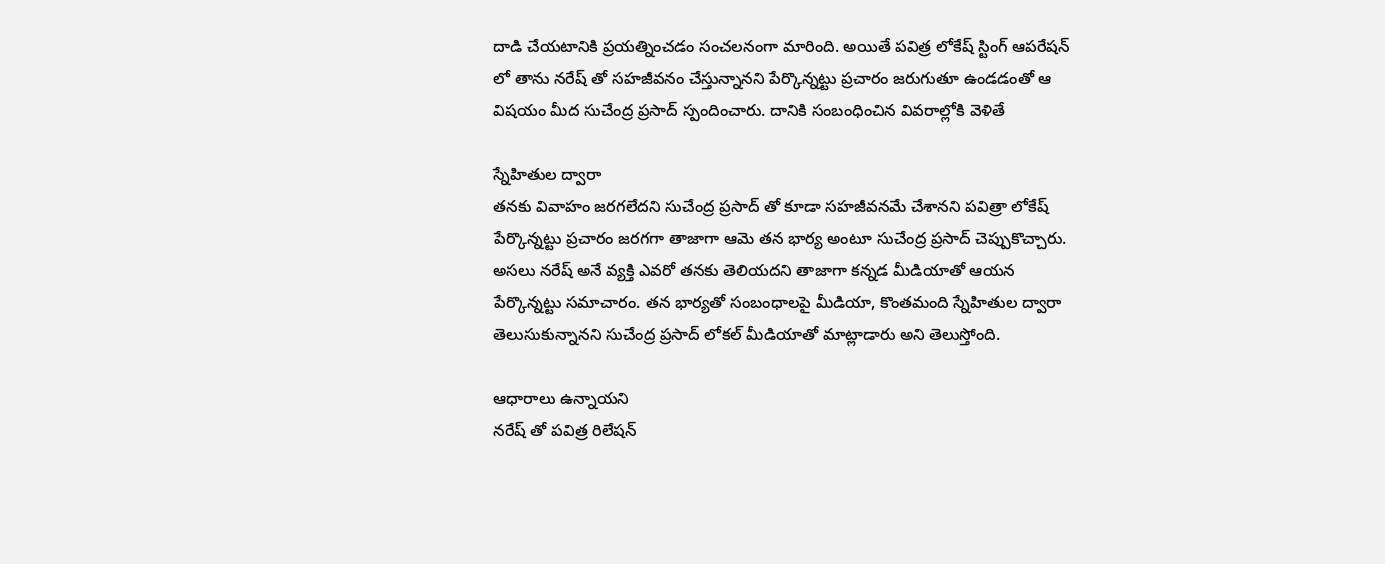దాడి చేయటానికి ప్రయత్నించడం సంచలనంగా మారింది. అయితే పవిత్ర లోకేష్ స్టింగ్ ఆపరేషన్ లో తాను నరేష్ తో సహజీవనం చేస్తున్నానని పేర్కొన్నట్టు ప్రచారం జరుగుతూ ఉండడంతో ఆ విషయం మీద సుచేంద్ర ప్రసాద్ స్పందించారు. దానికి సంబంధించిన వివరాల్లోకి వెళితే

స్నేహితుల ద్వారా
తనకు వివాహం జరగలేదని సుచేంద్ర ప్రసాద్ తో కూడా సహజీవనమే చేశానని పవిత్రా లోకేష్ పేర్కొన్నట్టు ప్రచారం జరగగా తాజాగా ఆమె తన భార్య అంటూ సుచేంద్ర ప్రసాద్ చెప్పుకొచ్చారు. అసలు నరేష్ అనే వ్యక్తి ఎవరో తనకు తెలియదని తాజాగా కన్నడ మీడియాతో ఆయన పేర్కొన్నట్టు సమాచారం. తన భార్యతో సంబంధాలపై మీడియా, కొంతమంది స్నేహితుల ద్వారా తెలుసుకున్నానని సుచేంద్ర ప్రసాద్ లోకల్ మీడియాతో మాట్లాడారు అని తెలుస్తోంది.

ఆధారాలు ఉన్నాయని
నరేష్ తో పవిత్ర రిలేషన్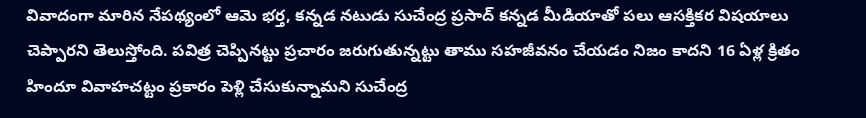వివాదంగా మారిన నేపథ్యంలో ఆమె భర్త, కన్నడ నటుడు సుచేంద్ర ప్రసాద్ కన్నడ మీడియాతో పలు ఆసక్తికర విషయాలు చెప్పారని తెలుస్తోంది. పవిత్ర చెప్పినట్టు ప్రచారం జరుగుతున్నట్టు తాము సహజీవనం చేయడం నిజం కాదని 16 ఏళ్ల క్రితం హిందూ వివాహచట్టం ప్రకారం పెళ్లి చేసుకున్నామని సుచేంద్ర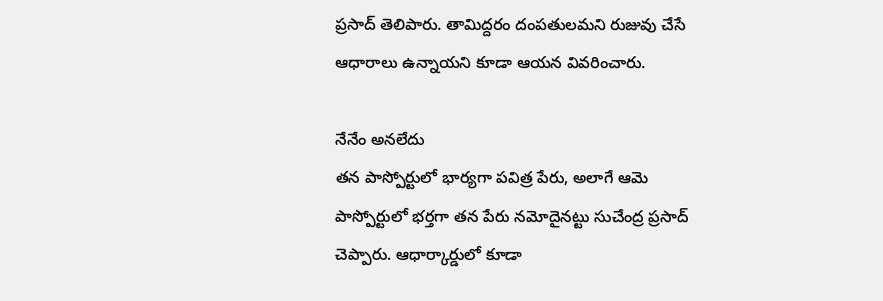ప్రసాద్ తెలిపారు. తామిద్దరం దంపతులమని రుజువు చేసే ఆధారాలు ఉన్నాయని కూడా ఆయన వివరించారు.

నేనేం అనలేదు
తన పాస్పోర్టులో భార్యగా పవిత్ర పేరు, అలాగే ఆమె పాస్పోర్టులో భర్తగా తన పేరు నమోదైనట్టు సుచేంద్ర ప్రసాద్ చెప్పారు. ఆధార్కార్డులో కూడా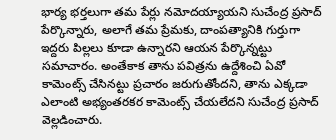భార్య భర్తలుగా తమ పేర్లు నమోదయ్యాయని సుచేంద్ర ప్రసాద్ పేర్కొన్నారు, అలాగే తమ ప్రేమకు, దాంపత్యానికి గుర్తుగా ఇద్దరు పిల్లలు కూడా ఉన్నారని ఆయన పేర్కొన్నట్టు సమాచారం. అంతేకాక తాను పవిత్రను ఉద్దేశించి ఏవో కామెంట్స్ చేసినట్టు ప్రచారం జరుగుతోందని, తాను ఎక్కడా ఎలాంటి అభ్యంతరకర కామెంట్స్ చేయలేదని సుచేంద్ర ప్రసాద్ వెల్లడించారు.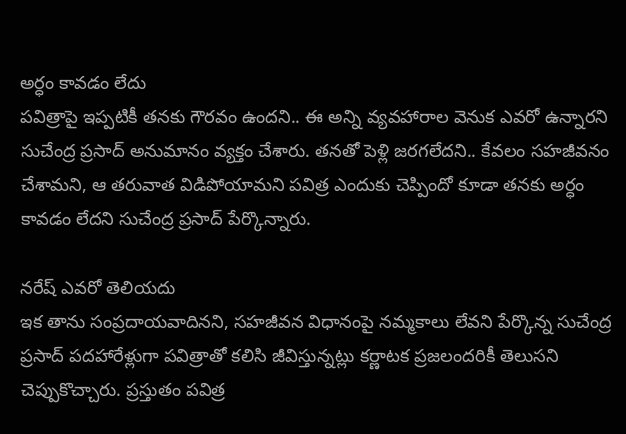అర్ధం కావడం లేదు
పవిత్రాపై ఇప్పటికీ తనకు గౌరవం ఉందని.. ఈ అన్ని వ్యవహారాల వెనుక ఎవరో ఉన్నారని సుచేంద్ర ప్రసాద్ అనుమానం వ్యక్తం చేశారు. తనతో పెళ్లి జరగలేదని.. కేవలం సహజీవనం చేశామని, ఆ తరువాత విడిపోయామని పవిత్ర ఎందుకు చెప్పిందో కూడా తనకు అర్ధం కావడం లేదని సుచేంద్ర ప్రసాద్ పేర్కొన్నారు.

నరేష్ ఎవరో తెలియదు
ఇక తాను సంప్రదాయవాదినని, సహజీవన విధానంపై నమ్మకాలు లేవని పేర్కొన్న సుచేంద్ర ప్రసాద్ పదహారేళ్లుగా పవిత్రాతో కలిసి జీవిస్తున్నట్లు కర్ణాటక ప్రజలందరికీ తెలుసని చెప్పుకొచ్చారు. ప్రస్తుతం పవిత్ర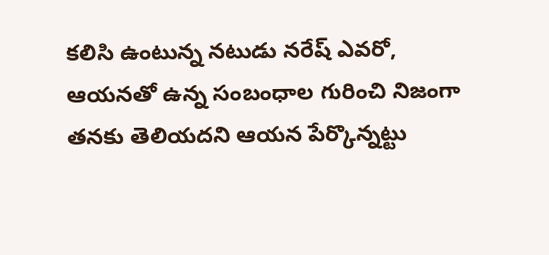కలిసి ఉంటున్న నటుడు నరేష్ ఎవరో, ఆయనతో ఉన్న సంబంధాల గురించి నిజంగా తనకు తెలియదని ఆయన పేర్కొన్నట్టు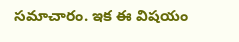సమాచారం. ఇక ఈ విషయం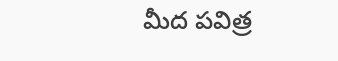మీద పవిత్ర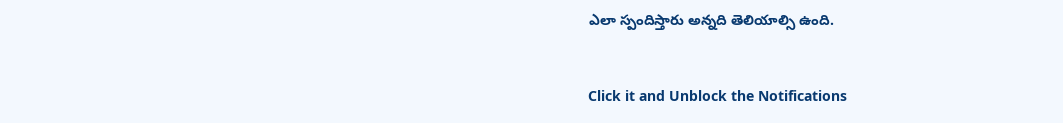ఎలా స్పందిస్తారు అన్నది తెలియాల్సి ఉంది.


Click it and Unblock the Notifications